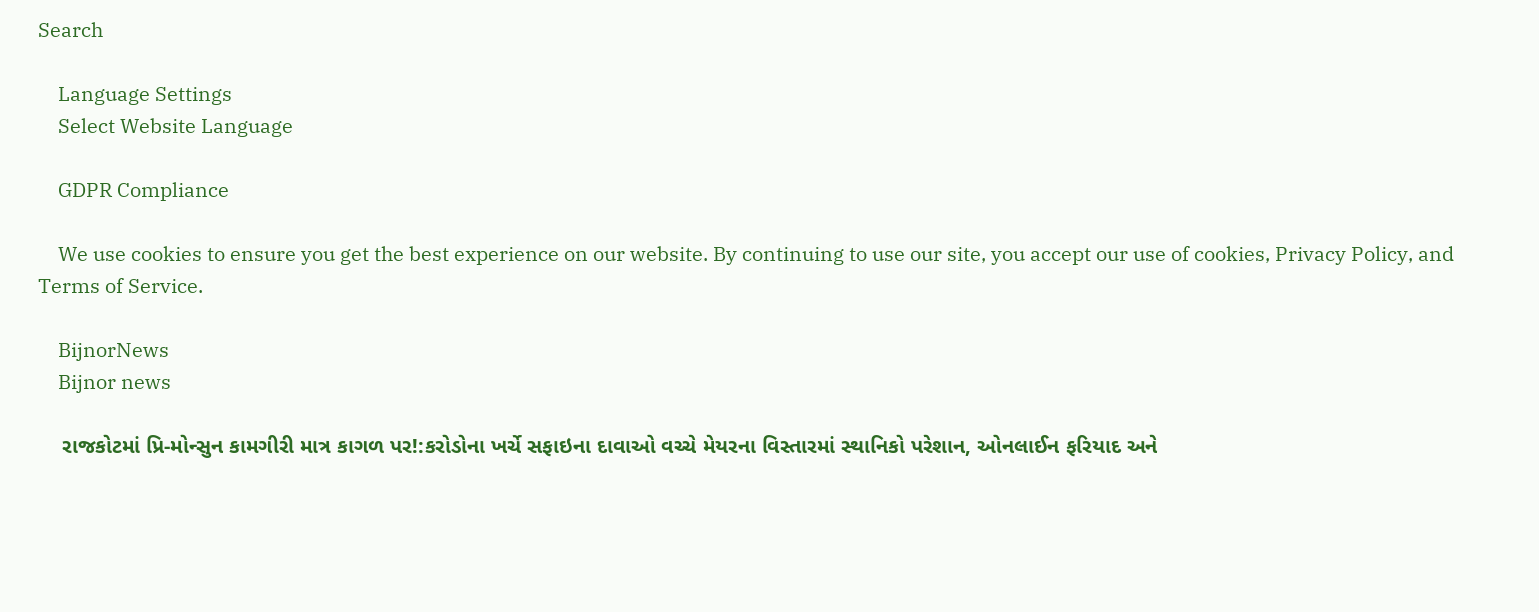Search

    Language Settings
    Select Website Language

    GDPR Compliance

    We use cookies to ensure you get the best experience on our website. By continuing to use our site, you accept our use of cookies, Privacy Policy, and Terms of Service.

    BijnorNews
    Bijnor news

    રાજકોટમાં પ્રિ-મોન્સુન કામગીરી માત્ર કાગળ પર!:કરોડોના ખર્ચે સફાઇના દાવાઓ વચ્ચે મેયરના વિસ્તારમાં સ્થાનિકો પરેશાન, ઓનલાઈન ફરિયાદ અને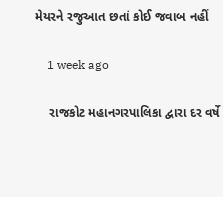મેયરને રજુઆત છતાં કોઈ જવાબ નહીં

    1 week ago

    રાજકોટ મહાનગરપાલિકા દ્વારા દર વર્ષે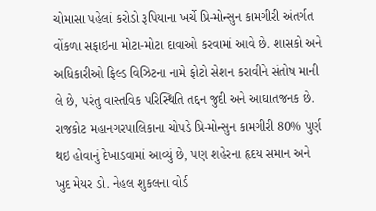ચોમાસા પહેલાં કરોડો રૂપિયાના ખર્ચે પ્રિ-મોન્સુન કામગીરી અંતર્ગત વોંકળા સફાઇના મોટા-મોટા દાવાઓ કરવામાં આવે છે. શાસકો અને અધિકારીઓ ફિલ્ડ વિઝિટના નામે ફોટો સેશન કરાવીને સંતોષ માની લે છે, પરંતુ વાસ્તવિક પરિસ્થિતિ તદ્દન જુદી અને આઘાતજનક છે. રાજકોટ મહાનગરપાલિકાના ચોપડે પ્રિ-મોન્સુન કામગીરી 80% પુર્ણ થઇ હોવાનું દેખાડવામાં આવ્યું છે, પણ શહેરના હૃદય સમાન અને ખુદ મેયર ડો. નેહલ શુકલના વોર્ડ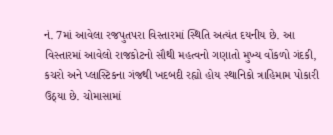નં. 7માં આવેલા રજપુતપરા વિસ્તારમાં સ્થિતિ અત્યંત દયનીય છે. આ વિસ્તારમાં આવેલો રાજકોટનો સૌથી મહત્વનો ગણાતો મુખ્ય વોંકળો ગંદકી, કચરો અને પ્લાસ્ટિકના ગંજથી ખદબદી રહ્યો હોય સ્થાનિકો ત્રાહિમામ પોકારી ઉઠ્યા છે. ચોમાસામાં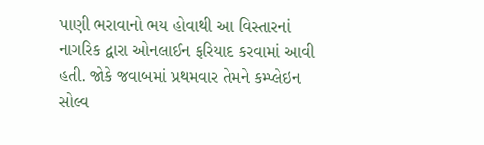પાણી ભરાવાનો ભય હોવાથી આ વિસ્તારનાં નાગરિક દ્વારા ઓનલાઈન ફરિયાદ કરવામાં આવી હતી. જોકે જવાબમાં પ્રથમવાર તેમને કમ્પ્લેઇન સોલ્વ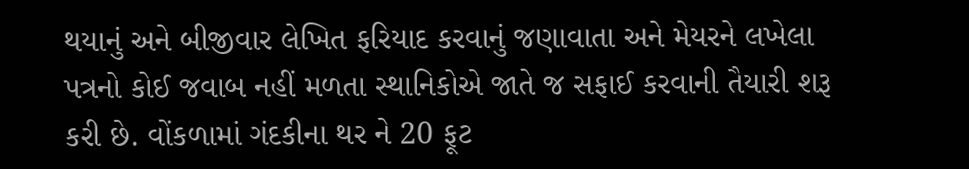થયાનું અને બીજીવાર લેખિત ફરિયાદ કરવાનું જણાવાતા અને મેયરને લખેલા પત્રનો કોઈ જવાબ નહીં મળતા સ્થાનિકોએ જાતે જ સફાઈ કરવાની તૈયારી શરૂ કરી છે. વોંકળામાં ગંદકીના થર ને 20 ફૂટ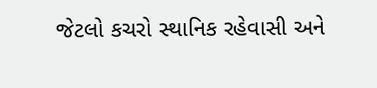જેટલો કચરો સ્થાનિક રહેવાસી અને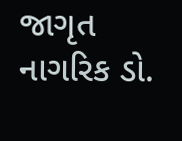જાગૃત નાગરિક ડો.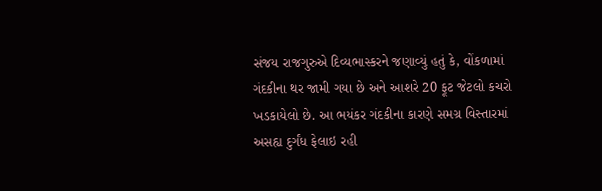સંજય રાજગુરુએ દિવ્યભાસ્કરને જણાવ્યું હતું કે, વોંકળામાં ગંદકીના થર જામી ગયા છે અને આશરે 20 ફૂટ જેટલો કચરો ખડકાયેલો છે. આ ભયંકર ગંદકીના કારણે સમગ્ર વિસ્તારમાં અસહ્ય દુર્ગંધ ફેલાઇ રહી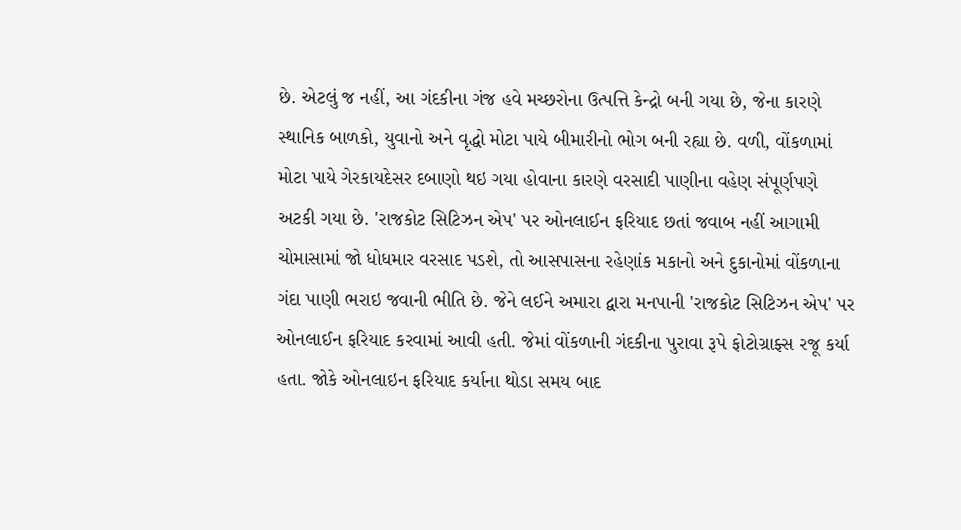છે. એટલું જ નહીં, આ ગંદકીના ગંજ હવે મચ્છરોના ઉત્પત્તિ કેન્દ્રો બની ગયા છે, જેના કારણે સ્થાનિક બાળકો, યુવાનો અને વૃદ્ધો મોટા પાયે બીમારીનો ભોગ બની રહ્યા છે. વળી, વોંકળામાં મોટા પાયે ગેરકાયદેસર દબાણો થઇ ગયા હોવાના કારણે વરસાદી પાણીના વહેણ સંપૂર્ણપણે અટકી ગયા છે. 'રાજકોટ સિટિઝન એપ' પર ઓનલાઈન ફરિયાદ છતાં જવાબ નહીં આગામી ચોમાસામાં જો ધોધમાર વરસાદ પડશે, તો આસપાસના રહેણાંક મકાનો અને દુકાનોમાં વોંકળાના ગંદા પાણી ભરાઇ જવાની ભીતિ છે. જેને લઈને અમારા દ્વારા મનપાની 'રાજકોટ સિટિઝન એપ' પર ઓનલાઈન ફરિયાદ કરવામાં આવી હતી. જેમાં વોંકળાની ગંદકીના પુરાવા રૂપે ફોટોગ્રાફ્સ રજૂ કર્યા હતા. જોકે ઓનલાઇન ફરિયાદ કર્યાના થોડા સમય બાદ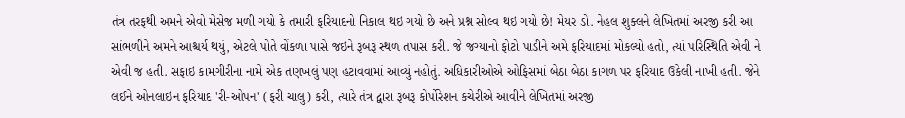તંત્ર તરફથી અમને એવો મેસેજ મળી ગયો કે તમારી ફરિયાદનો નિકાલ થઇ ગયો છે અને પ્રશ્ન સોલ્વ થઇ ગયો છે! મેયર ડો. નેહલ શુક્લને લેખિતમાં અરજી કરી આ સાંભળીને અમને આશ્ચર્ય થયું, એટલે પોતે વોંકળા પાસે જઇને રૂબરૂ સ્થળ તપાસ કરી. જે જગ્યાનો ફોટો પાડીને અમે ફરિયાદમાં મોકલ્યો હતો, ત્યાં પરિસ્થિતિ એવી ને એવી જ હતી. સફાઇ કામગીરીના નામે એક તણખલું પણ હટાવવામાં આવ્યું નહોતું. અધિકારીઓએ ઓફિસમાં બેઠા બેઠા કાગળ પર ફરિયાદ ઉકેલી નાખી હતી. જેને લઈને ઓનલાઇન ફરિયાદ 'રી-ઓપન' (ફરી ચાલુ) કરી, ત્યારે તંત્ર દ્વારા રૂબરૂ કોર્પોરેશન કચેરીએ આવીને લેખિતમાં અરજી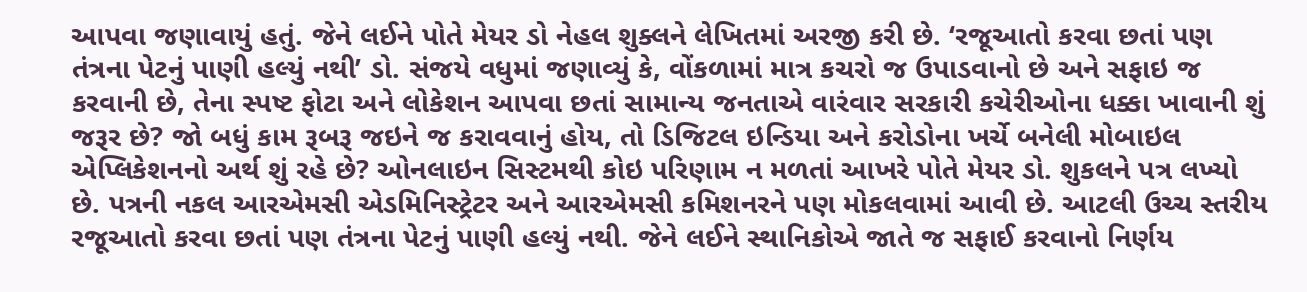આપવા જણાવાયું હતું. જેને લઈને પોતે મેયર ડો નેહલ શુક્લને લેખિતમાં અરજી કરી છે. ‘રજૂઆતો કરવા છતાં પણ તંત્રના પેટનું પાણી હલ્યું નથી’ ડો. સંજયે વધુમાં જણાવ્યું કે, વોંકળામાં માત્ર કચરો જ ઉપાડવાનો છે અને સફાઇ જ કરવાની છે, તેના સ્પષ્ટ ફોટા અને લોકેશન આપવા છતાં સામાન્ય જનતાએ વારંવાર સરકારી કચેરીઓના ધક્કા ખાવાની શું જરૂર છે? જો બધું કામ રૂબરૂ જઇને જ કરાવવાનું હોય, તો ડિજિટલ ઇન્ડિયા અને કરોડોના ખર્ચે બનેલી મોબાઇલ એપ્લિકેશનનો અર્થ શું રહે છે? ઓનલાઇન સિસ્ટમથી કોઇ પરિણામ ન મળતાં આખરે પોતે મેયર ડો. શુકલને પત્ર લખ્યો છે. પત્રની નકલ આરએમસી એડમિનિસ્ટ્રેટર અને આરએમસી કમિશનરને પણ મોકલવામાં આવી છે. આટલી ઉચ્ચ સ્તરીય રજૂઆતો કરવા છતાં પણ તંત્રના પેટનું પાણી હલ્યું નથી. જેને લઈને સ્થાનિકોએ જાતે જ સફાઈ કરવાનો નિર્ણય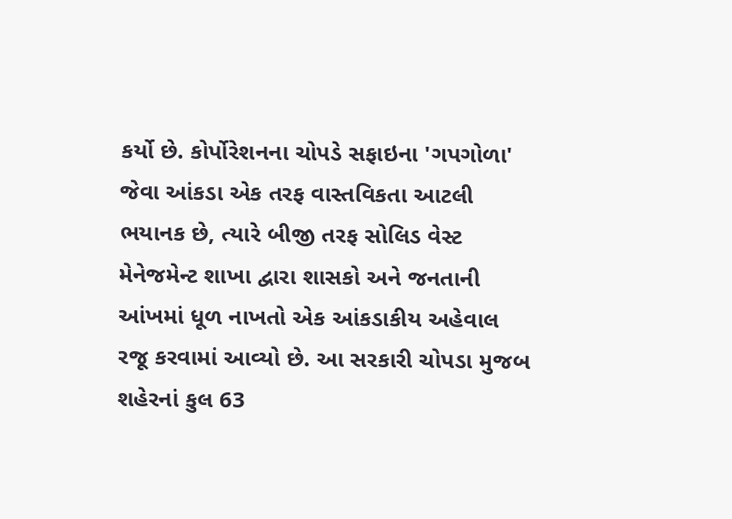કર્યો છે. કોર્પોરેશનના ચોપડે સફાઇના 'ગપગોળા' જેવા આંકડા એક તરફ વાસ્તવિકતા આટલી ભયાનક છે, ત્યારે બીજી તરફ સોલિડ વેસ્ટ મેનેજમેન્ટ શાખા દ્વારા શાસકો અને જનતાની આંખમાં ધૂળ નાખતો એક આંકડાકીય અહેવાલ રજૂ કરવામાં આવ્યો છે. આ સરકારી ચોપડા મુજબ શહેરનાં કુલ 63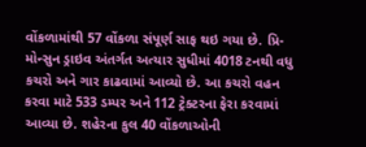વોંકળામાંથી 57 વોંકળા સંપૂર્ણ સાફ થઇ ગયા છે. પ્રિ-મોન્સુન ડ્રાઇવ અંતર્ગત અત્યાર સુધીમાં 4018 ટનથી વધુ કચરો અને ગાર કાઢવામાં આવ્યો છે. આ કચરો વહન કરવા માટે 533 ડમ્પર અને 112 ટ્રેક્ટરના ફેરા કરવામાં આવ્યા છે. શહેરના કુલ 40 વોંકળાઓની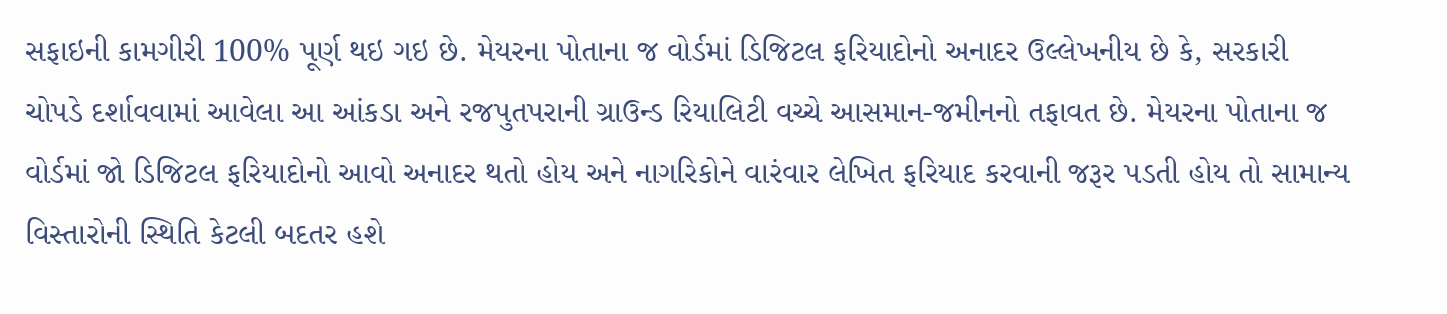સફાઇની કામગીરી 100% પૂર્ણ થઇ ગઇ છે. મેયરના પોતાના જ વોર્ડમાં ડિજિટલ ફરિયાદોનો અનાદર ઉલ્લેખનીય છે કે, સરકારી ચોપડે દર્શાવવામાં આવેલા આ આંકડા અને રજપુતપરાની ગ્રાઉન્ડ રિયાલિટી વચ્ચે આસમાન-જમીનનો તફાવત છે. મેયરના પોતાના જ વોર્ડમાં જો ડિજિટલ ફરિયાદોનો આવો અનાદર થતો હોય અને નાગરિકોને વારંવાર લેખિત ફરિયાદ કરવાની જરૂર પડતી હોય તો સામાન્ય વિસ્તારોની સ્થિતિ કેટલી બદતર હશે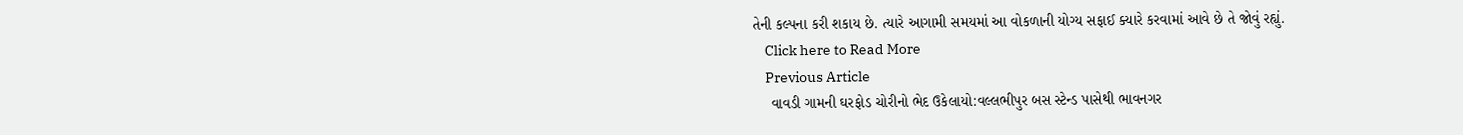તેની કલ્પના કરી શકાય છે. ત્યારે આગામી સમયમાં આ વોકળાની યોગ્ય સફાઈ ક્યારે કરવામાં આવે છે તે જોવું રહ્યું.
    Click here to Read More
    Previous Article
    વાવડી ગામની ઘરફોડ ચોરીનો ભેદ ઉકેલાયો:વલ્લભીપુર બસ સ્ટેન્ડ પાસેથી ભાવનગર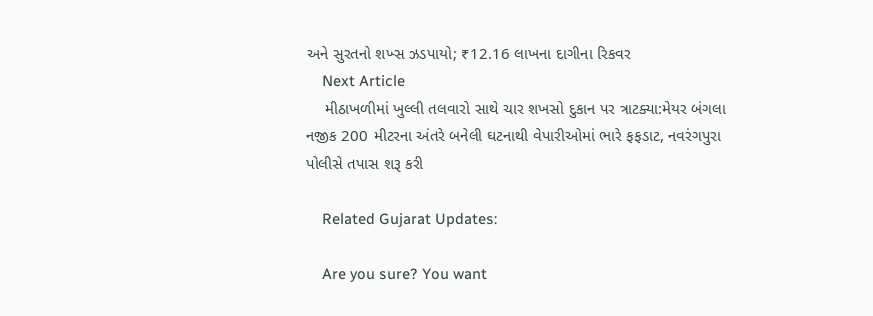અને સુરતનો શખ્સ ઝડપાયો; ₹12.16 લાખના દાગીના રિકવર
    Next Article
    મીઠાખળીમાં ખુલ્લી તલવારો સાથે ચાર શખસો દુકાન પર ત્રાટક્યા:મેયર બંગલા નજીક 200 મીટરના અંતરે બનેલી ઘટનાથી વેપારીઓમાં ભારે ફફડાટ, નવરંગપુરા પોલીસે તપાસ શરૂ કરી

    Related Gujarat Updates:

    Are you sure? You want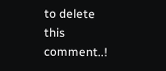to delete this comment..!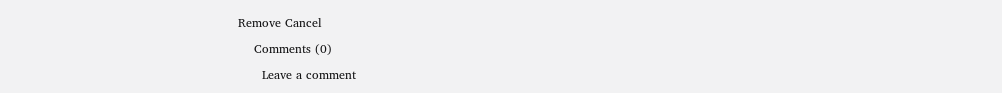Remove Cancel

    Comments (0)

      Leave a comment